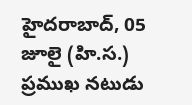హైదరాబాద్, 05 జూలై (హి.స.)
ప్రముఖ నటుడు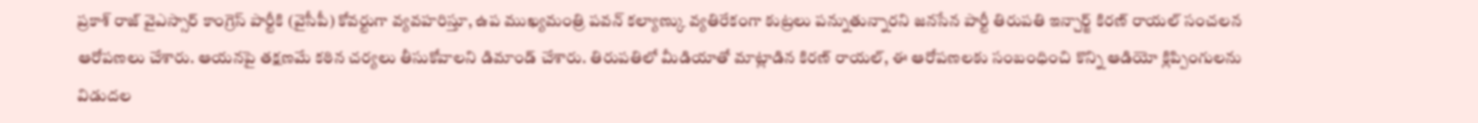ప్రకాశ్ రాజ్ వైఎస్సార్ కాంగ్రెస్ పార్టీకి (వైసీపీ) కోవర్టుగా వ్యవహరిస్తూ, ఉప ముఖ్యమంత్రి పవన్ కల్యాణ్కు వ్యతిరేకంగా కుట్రలు పన్నుతున్నారని జనసేన పార్టీ తిరుపతి ఇన్చార్జ్ కిరణ్ రాయల్ సంచలన ఆరోపణలు చేశారు. ఆయనపై తక్షణమే కఠిన చర్యలు తీసుకోవాలని డిమాండ్ చేశారు. తిరుపతిలో మీడియాతో మాట్లాడిన కిరణ్ రాయల్, ఈ ఆరోపణలకు సంబంధించి కొన్ని ఆడియో క్లిప్పింగులను విడుదల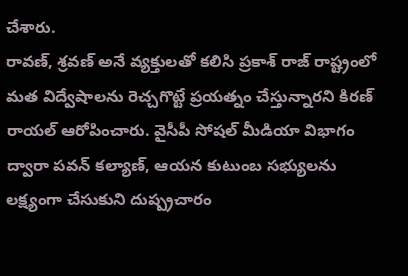చేశారు.
రావణ్, శ్రవణ్ అనే వ్యక్తులతో కలిసి ప్రకాశ్ రాజ్ రాష్ట్రంలో మత విద్వేషాలను రెచ్చగొట్టే ప్రయత్నం చేస్తున్నారని కిరణ్ రాయల్ ఆరోపించారు. వైసీపీ సోషల్ మీడియా విభాగం ద్వారా పవన్ కల్యాణ్, ఆయన కుటుంబ సభ్యులను లక్ష్యంగా చేసుకుని దుష్ప్రచారం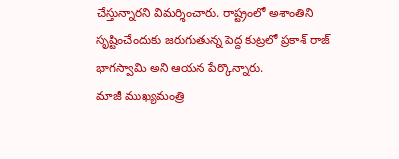చేస్తున్నారని విమర్శించారు. రాష్ట్రంలో అశాంతిని సృష్టించేందుకు జరుగుతున్న పెద్ద కుట్రలో ప్రకాశ్ రాజ్ భాగస్వామి అని ఆయన పేర్కొన్నారు.
మాజీ ముఖ్యమంత్రి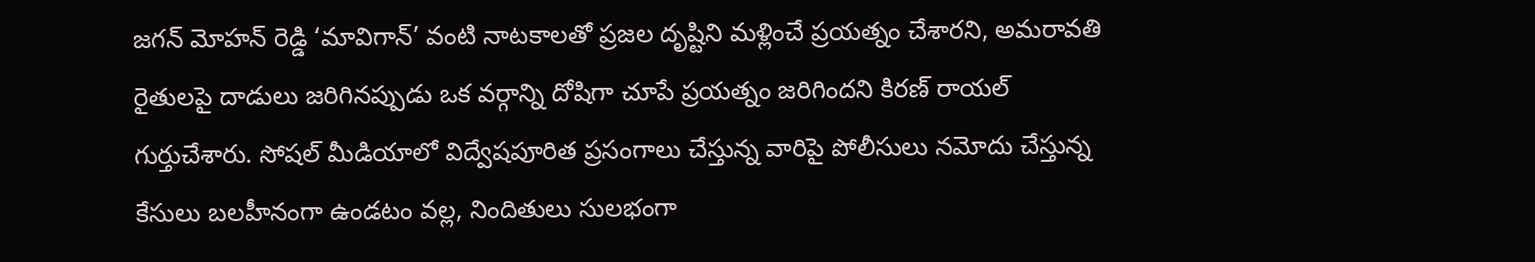జగన్ మోహన్ రెడ్డి ‘మావిగాన్’ వంటి నాటకాలతో ప్రజల దృష్టిని మళ్లించే ప్రయత్నం చేశారని, అమరావతి రైతులపై దాడులు జరిగినప్పుడు ఒక వర్గాన్ని దోషిగా చూపే ప్రయత్నం జరిగిందని కిరణ్ రాయల్ గుర్తుచేశారు. సోషల్ మీడియాలో విద్వేషపూరిత ప్రసంగాలు చేస్తున్న వారిపై పోలీసులు నమోదు చేస్తున్న కేసులు బలహీనంగా ఉండటం వల్ల, నిందితులు సులభంగా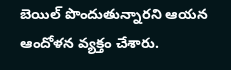బెయిల్ పొందుతున్నారని ఆయన ఆందోళన వ్యక్తం చేశారు.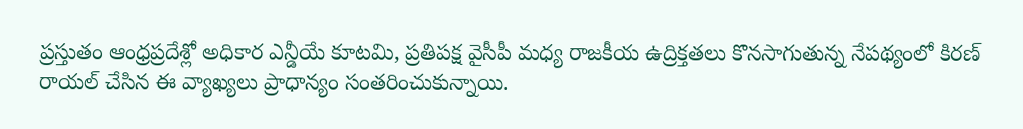ప్రస్తుతం ఆంధ్రప్రదేశ్లో అధికార ఎన్డీయే కూటమి, ప్రతిపక్ష వైసీపీ మధ్య రాజకీయ ఉద్రిక్తతలు కొనసాగుతున్న నేపథ్యంలో కిరణ్ రాయల్ చేసిన ఈ వ్యాఖ్యలు ప్రాధాన్యం సంతరించుకున్నాయి.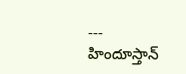---
హిందూస్తాన్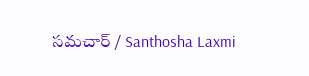సమచార్ / Santhosha Laxmi